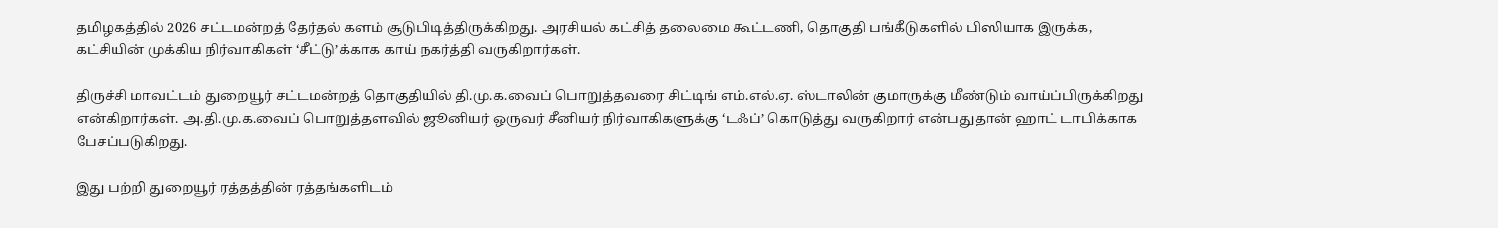தமிழகத்தில் 2026 சட்டமன்றத் தேர்தல் களம் சூடுபிடித்திருக்கிறது. அரசியல் கட்சித் தலைமை கூட்டணி, தொகுதி பங்கீடுகளில் பிஸியாக இருக்க, கட்சியின் முக்கிய நிர்வாகிகள் ‘சீட்டு’க்காக காய் நகர்த்தி வருகிறார்கள்.

திருச்சி மாவட்டம் துறையூர் சட்டமன்றத் தொகுதியில் தி.மு.க.வைப் பொறுத்தவரை சிட்டிங் எம்.எல்.ஏ. ஸ்டாலின் குமாருக்கு மீண்டும் வாய்ப்பிருக்கிறது என்கிறார்கள். அ.தி.மு.க.வைப் பொறுத்தளவில் ஜூனியர் ஒருவர் சீனியர் நிர்வாகிகளுக்கு ‘டஃப்’ கொடுத்து வருகிறார் என்பதுதான் ஹாட் டாபிக்காக பேசப்படுகிறது.

இது பற்றி துறையூர் ரத்தத்தின் ரத்தங்களிடம்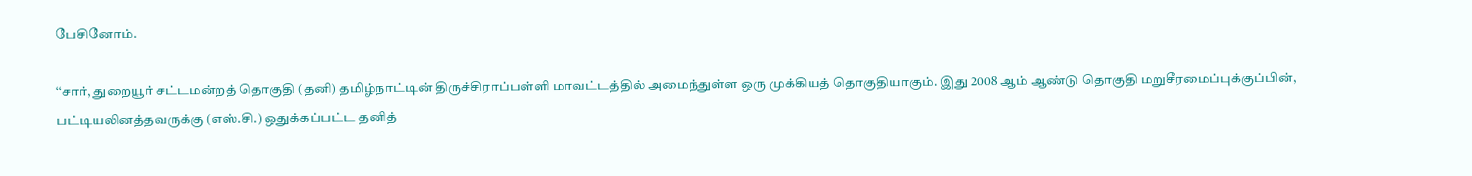பேசினோம்.

‘‘சார், துறையூர் சட்டமன்றத் தொகுதி (தனி) தமிழ்நாட்டின் திருச்சிராப்பள்ளி மாவட்டத்தில் அமைந்துள்ள ஒரு முக்கியத் தொகுதியாகும். இது 2008 ஆம் ஆண்டு தொகுதி மறுசீரமைப்புக்குப்பின், பட்டியலினத்தவருக்கு (எஸ்.சி.) ஒதுக்கப்பட்ட தனித்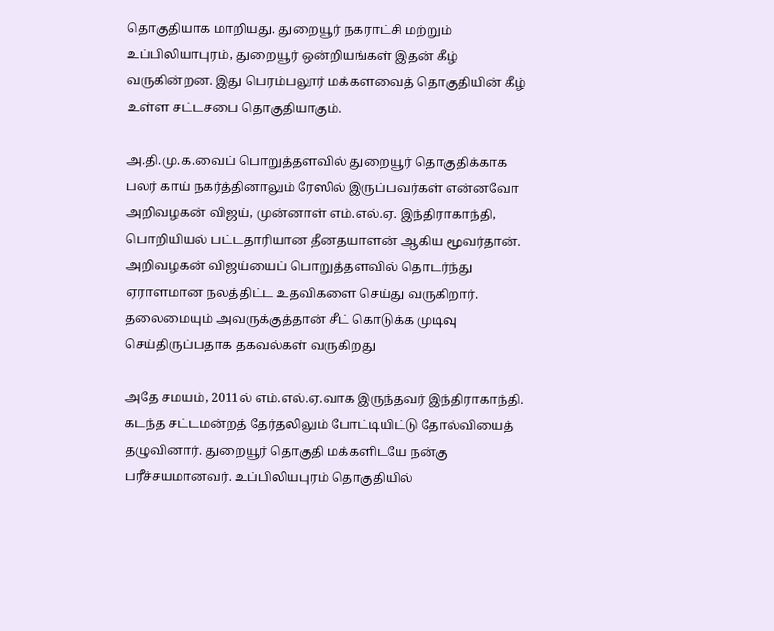தொகுதியாக மாறியது. துறையூர் நகராட்சி மற்றும் உப்பிலியாபுரம், துறையூர் ஒன்றியங்கள் இதன் கீழ் வருகின்றன. இது பெரம்பலூர் மக்களவைத் தொகுதியின் கீழ் உள்ள சட்டசபை தொகுதியாகும்.

அ.தி.மு.க.வைப் பொறுத்தளவில் துறையூர் தொகுதிக்காக பலர் காய் நகர்த்தினாலும் ரேஸில் இருப்பவர்கள் என்னவோ அறிவழகன் விஜய், முன்னாள் எம்.எல்.ஏ. இந்திராகாந்தி, பொறியியல் பட்டதாரியான தீனதயாளன் ஆகிய மூவர்தான். அறிவழகன் விஜய்யைப் பொறுத்தளவில் தொடர்ந்து ஏராளமான நலத்திட்ட உதவிகளை செய்து வருகிறார். தலைமையும் அவருக்குத்தான் சீட் கொடுக்க முடிவு செய்திருப்பதாக தகவல்கள் வருகிறது

அதே சமயம், 2011ல் எம்.எல்.ஏ.வாக இருந்தவர் இந்திராகாந்தி. கடந்த சட்டமன்றத் தேர்தலிலும் போட்டியிட்டு தோல்வியைத் தழுவினார். துறையூர் தொகுதி மக்களிடயே நன்கு பரீச்சயமானவர். உப்பிலியபுரம் தொகுதியில்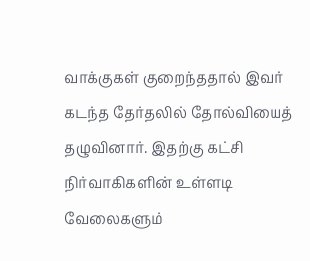வாக்குகள் குறைந்ததால் இவர் கடந்த தேர்தலில் தோல்வியைத் தழுவினார். இதற்கு கட்சி நிர்வாகிகளின் உள்ளடி வேலைகளும்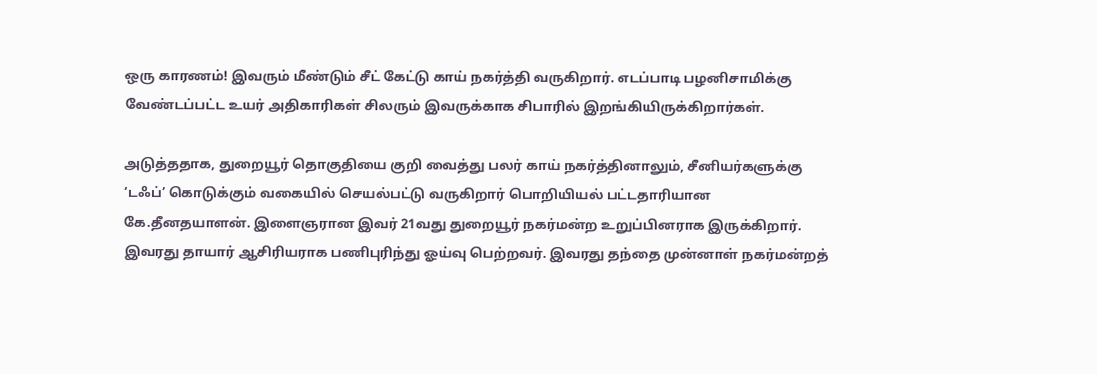ஒரு காரணம்! இவரும் மீண்டும் சீட் கேட்டு காய் நகர்த்தி வருகிறார். எடப்பாடி பழனிசாமிக்கு வேண்டப்பட்ட உயர் அதிகாரிகள் சிலரும் இவருக்காக சிபாரில் இறங்கியிருக்கிறார்கள்.

அடுத்ததாக, துறையூர் தொகுதியை குறி வைத்து பலர் காய் நகர்த்தினாலும், சீனியர்களுக்கு ‘டஃப்’ கொடுக்கும் வகையில் செயல்பட்டு வருகிறார் பொறியியல் பட்டதாரியான கே.தீனதயாளன். இளைஞரான இவர் 21வது துறையூர் நகர்மன்ற உறுப்பினராக இருக்கிறார். இவரது தாயார் ஆசிரியராக பணிபுரிந்து ஓய்வு பெற்றவர். இவரது தந்தை முன்னாள் நகர்மன்றத்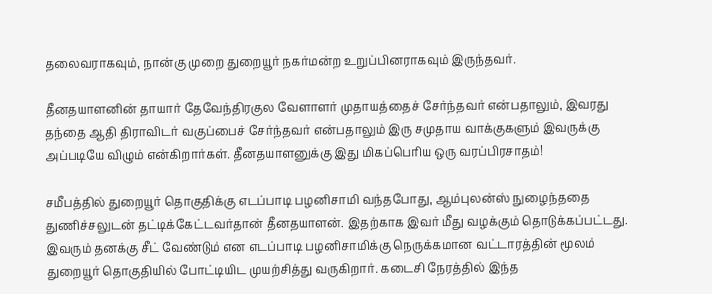தலைவராகவும், நான்கு முறை துறையூர் நகர்மன்ற உறுப்பினராகவும் இருந்தவர்.

தீனதயாளனின் தாயார் தேவேந்திரகுல வேளாளர் முதாயத்தைச் சேர்ந்தவர் என்பதாலும், இவரது தந்தை ஆதி திராவிடர் வகுப்பைச் சேர்ந்தவர் என்பதாலும் இரு சமுதாய வாக்குகளும் இவருக்கு அப்படியே விழும் என்கிறார்கள். தீனதயாளனுக்கு இது மிகப்பெரிய ஒரு வரப்பிரசாதம்!

சமீபத்தில் துறையூர் தொகுதிக்கு எடப்பாடி பழனிசாமி வந்தபோது, ஆம்புலன்ஸ் நுழைந்ததை துணிச்சலுடன் தட்டிக்கேட்டவர்தான் தீனதயாளன். இதற்காக இவர் மீது வழக்கும் தொடுக்கப்பட்டது. இவரும் தனக்கு சீட் வேண்டும் என எடப்பாடி பழனிசாமிக்கு நெருக்கமான வட்டாரத்தின் மூலம் துறையூர் தொகுதியில் போட்டியிட முயற்சித்து வருகிறார். கடைசி நேரத்தில் இந்த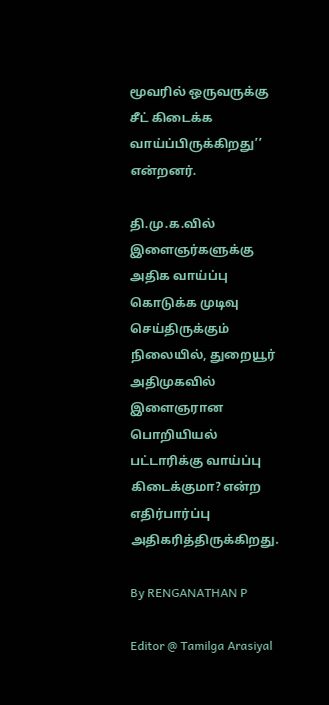மூவரில் ஒருவருக்கு சீட் கிடைக்க வாய்ப்பிருக்கிறது’’ என்றனர்.

தி.மு.க.வில் இளைஞர்களுக்கு அதிக வாய்ப்பு கொடுக்க முடிவு செய்திருக்கும் நிலையில், துறையூர் அதிமுகவில் இளைஞரான பொறியியல் பட்டாரிக்கு வாய்ப்பு கிடைக்குமா? என்ற எதிர்பார்ப்பு அதிகரித்திருக்கிறது.

By RENGANATHAN P

Editor @ Tamilga Arasiyal